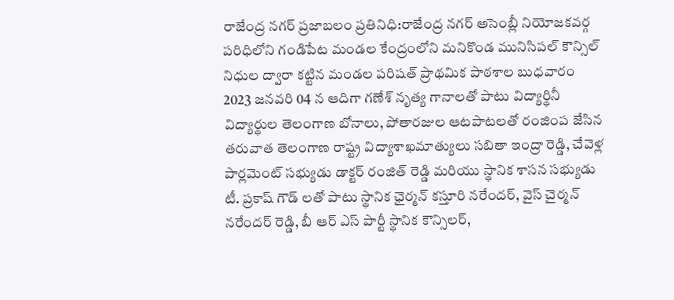రాజేంద్ర నగర్ ప్రజాబలం ప్రతినిధి:రాజేంద్ర నగర్ అసెంబ్లీ నియోజకవర్గ పరిధిలోని గండిపేట మండల కేంద్రంలోని మనికొండ మునిసిపల్ కౌన్సిల్ నిధుల ద్వారా కట్టిన మండల పరిషత్ ప్రాథమిక పాఠశాల బుధవారం 2023 జనవరి 04 న ఆదిగా గణేశ్ నృత్య గానాలతో పాటు విద్యార్థినీ విద్యార్థుల తెలంగాణ బోనాలు, పోతారజుల ఆటపాటలతో రంజింప జేసిన తరువాత తెలంగాణ రాష్ట్ర విద్యాశాఖమాత్యులు సబితా ఇంద్రా రెడ్డి, చేవెళ్ల పార్లమెంట్ సభ్యుడు డాక్టర్ రంజిత్ రెడ్డి మరియు స్థానిక శాసన సభ్యుడు టీ. ప్రకాష్ గౌడ్ లతో పాటు స్థానిక ఛైర్మన్ కస్తూరి నరేందర్, వైస్ చైర్మన్ నరేందర్ రెడ్డి, బీ ఆర్ ఎస్ పార్టీ స్థానిక కౌన్సిలర్,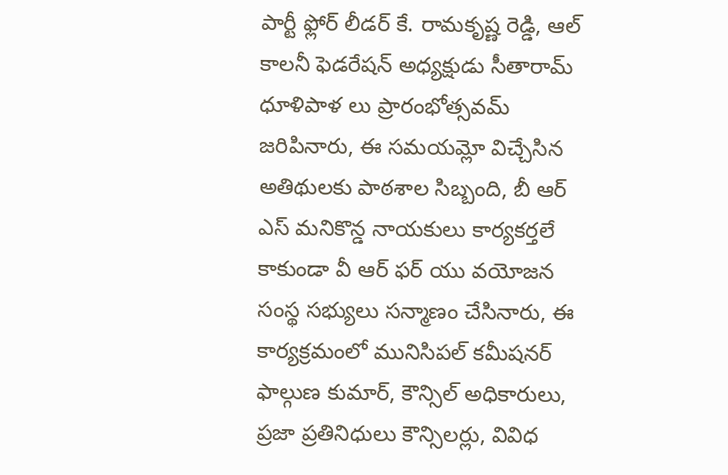పార్టీ ఫ్లోర్ లీడర్ కే. రామకృష్ణ రెడ్డి, ఆల్ కాలనీ ఫెడరేషన్ అధ్యక్షుడు సీతారామ్ ధూళిపాళ లు ప్రారంభోత్సవమ్ జరిపినారు, ఈ సమయమ్లో విచ్చేసిన అతిథులకు పాఠశాల సిబ్బంది, బీ ఆర్ ఎస్ మనికొన్డ నాయకులు కార్యకర్తలే కాకుండా వీ ఆర్ ఫర్ యు వయోజన సంస్థ సభ్యులు సన్మాణం చేసినారు, ఈ కార్యక్రమంలో మునిసిపల్ కమీషనర్ ఫాల్గుణ కుమార్, కౌన్సిల్ అధికారులు, ప్రజా ప్రతినిధులు కౌన్సిలర్లు, వివిధ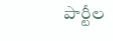పార్టీల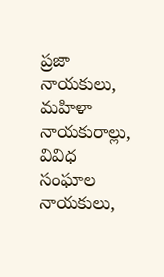ప్రజా నాయకులు, మహిళా నాయకురాల్లు, వివిధ సంఘాల నాయకులు,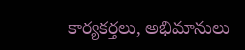కార్యకర్తలు, అభిమానులు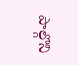పాల్గొని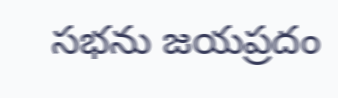సభను జయప్రదం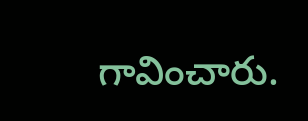గావించారు.